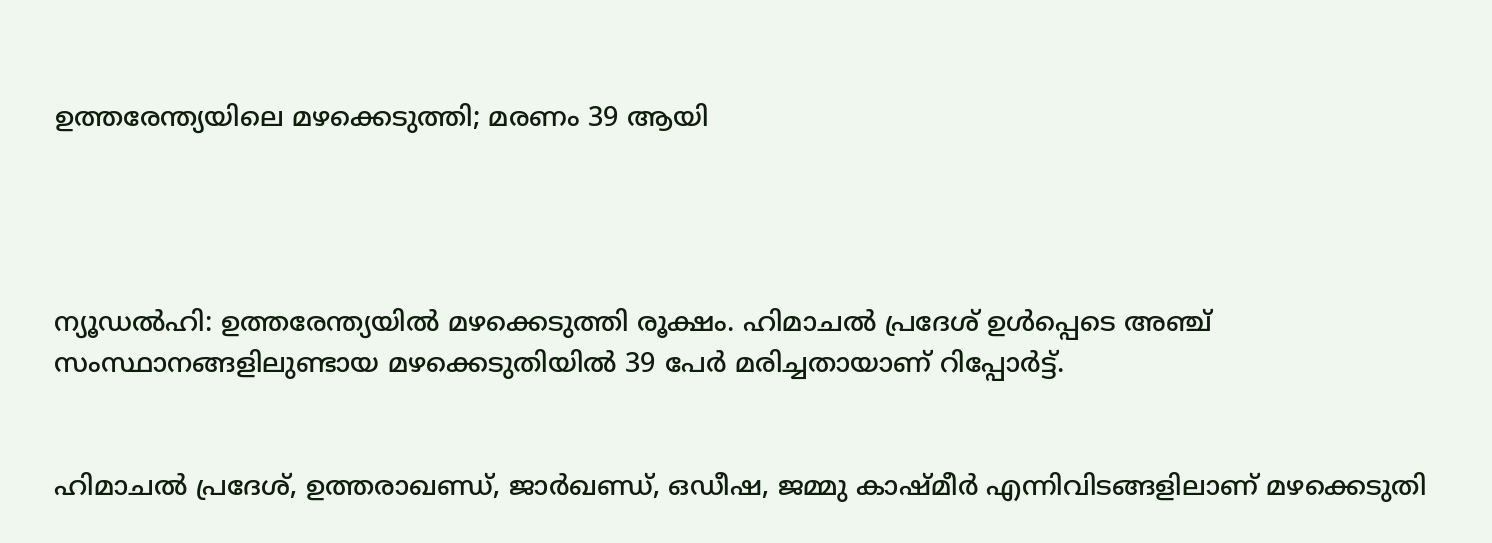ഉത്തരേന്ത്യയിലെ മഴക്കെടുത്തി; മരണം 39 ആയി




ന്യൂഡൽഹി: ഉത്തരേന്ത്യയിൽ മഴക്കെടുത്തി രൂക്ഷം. ഹിമാചൽ പ്രദേശ് ഉൾപ്പെടെ അഞ്ച് സംസ്ഥാനങ്ങളിലുണ്ടായ മഴക്കെടുതിയിൽ 39 പേർ മരിച്ചതായാണ് റിപ്പോർട്ട്.


ഹിമാചൽ പ്രദേശ്, ഉത്തരാഖണ്ഡ്, ജാർഖണ്ഡ്, ഒഡീഷ, ജമ്മു കാഷ്മീർ എന്നിവിടങ്ങളിലാണ് മഴക്കെടുതി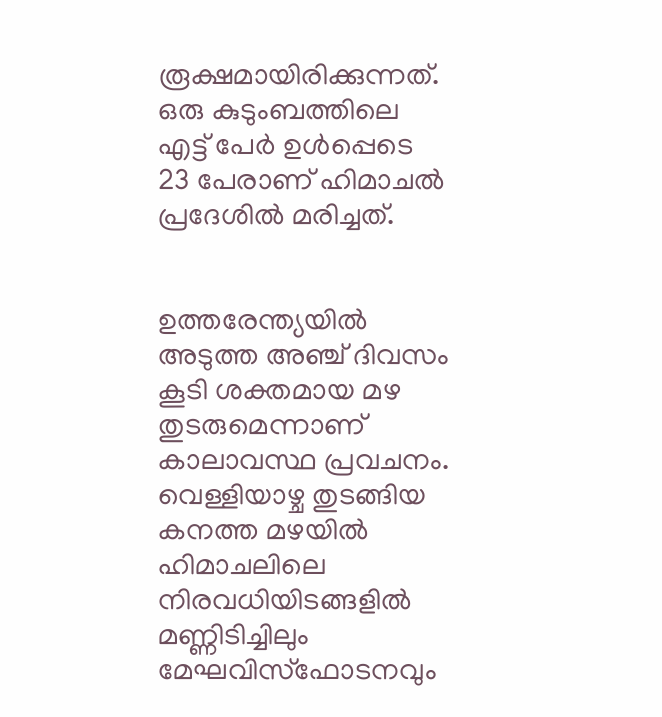രൂക്ഷമായിരിക്കുന്നത്. ഒരു കുടുംബത്തിലെ എട്ട് പേർ ഉൾപ്പെടെ 23 പേരാണ് ഹിമാചൽ പ്രദേശിൽ മരിച്ചത്.


ഉത്തരേന്ത്യയിൽ അടുത്ത അഞ്ച് ദിവസം കൂടി ശക്തമായ മഴ തുടരുമെന്നാണ് കാലാവസ്ഥ പ്രവചനം. വെള്ളിയാഴ്ച തുടങ്ങിയ കനത്ത മഴയിൽ ഹിമാചലിലെ നിരവധിയിടങ്ങളിൽ മണ്ണിടിച്ചിലും മേഘവിസ്ഫോടനവും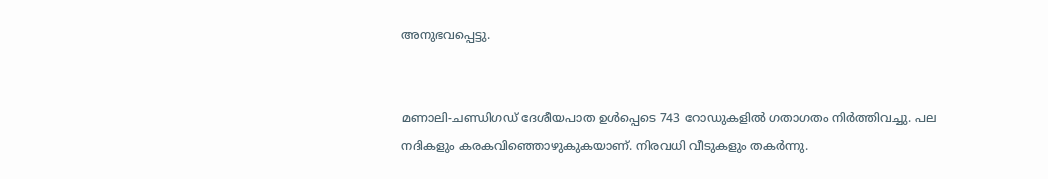അനുഭവപ്പെട്ടു.


മണാലി-ചണ്ഡിഗഡ് ദേശീയപാത ഉൾപ്പെടെ 743 റോഡുകളിൽ ഗതാഗതം നിർത്തിവച്ചു. പല നദികളും കരകവിഞ്ഞൊഴുകുകയാണ്. നിരവധി വീടുകളും തകർന്നു.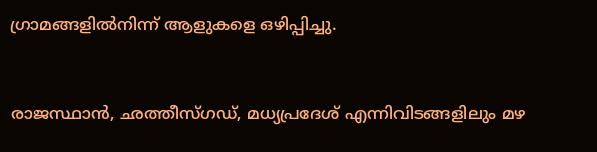ഗ്രാമങ്ങളിൽനിന്ന് ആളുകളെ ഒഴിപ്പിച്ചു.


രാജസ്ഥാൻ, ഛത്തീസ്ഗഡ്, മധ്യപ്രദേശ് എന്നിവിടങ്ങളിലും മഴ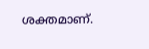ശക്തമാണ്.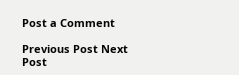Post a Comment

Previous Post Next Post